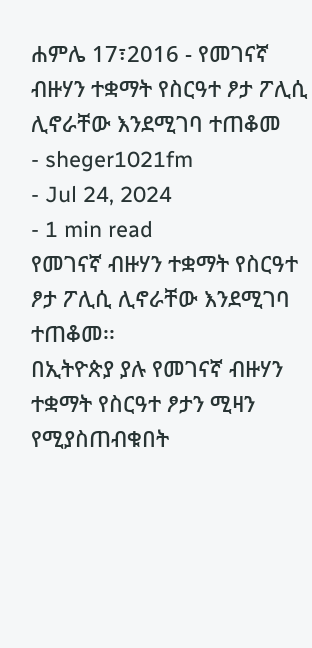ሐምሌ 17፣2016 - የመገናኛ ብዙሃን ተቋማት የስርዓተ ፆታ ፖሊሲ ሊኖራቸው እንደሚገባ ተጠቆመ
- sheger1021fm
- Jul 24, 2024
- 1 min read
የመገናኛ ብዙሃን ተቋማት የስርዓተ ፆታ ፖሊሲ ሊኖራቸው እንደሚገባ ተጠቆመ፡፡
በኢትዮጵያ ያሉ የመገናኛ ብዙሃን ተቋማት የስርዓተ ፆታን ሚዛን የሚያስጠብቁበት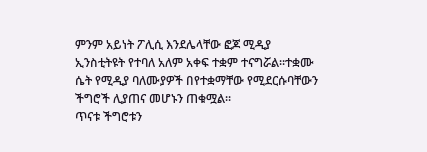ምንም አይነት ፖሊሲ እንደሌላቸው ፎጆ ሚዲያ ኢንስቲትዩት የተባለ አለም አቀፍ ተቋም ተናግሯል፡፡ተቋሙ ሴት የሚዲያ ባለሙያዎች በየተቋማቸው የሚደርሱባቸውን ችግሮች ሊያጠና መሆኑን ጠቁሟል፡፡
ጥናቱ ችግሮቱን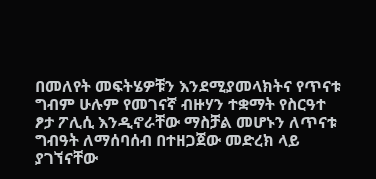በመለየት መፍትሄዎቹን እንደሚያመላክትና የጥናቱ ግብም ሁሉም የመገናኛ ብዙሃን ተቋማት የስርዓተ ፆታ ፖሊሲ እንዲኖራቸው ማስቻል መሆኑን ለጥናቱ ግብዓት ለማሰባሰብ በተዘጋጀው መድረክ ላይ ያገኘናቸው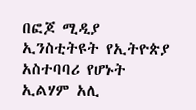በፎጆ ሚዲያ ኢንስቲትዩት የኢትዮጵያ አስተባባሪ የሆኑት ኢልሃም አሊ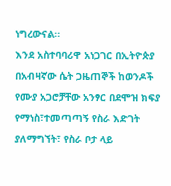ነግረውናል፡፡
እንደ አስተባባሪዋ አነጋገር በኢትዮጵያ በአብዛኛው ሴት ጋዜጠኞች ከወንዶች የሙያ አጋሮቻቸው አንፃር በደሞዝ ክፍያ የማነስ፣ተመጣጣኝ የስራ እድገት ያለማግኘት፣ የስራ ቦታ ላይ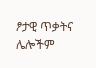ፆታዊ ጥቃትና ሌሎችም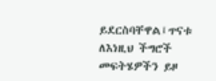ይደርስባቸዋል፤ጥናቱ ለእነዚህ ችግሮች መፍትሄዎችን ይዞ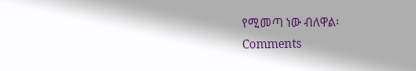የሚመጣ ነው ብለዋል፡
Comments